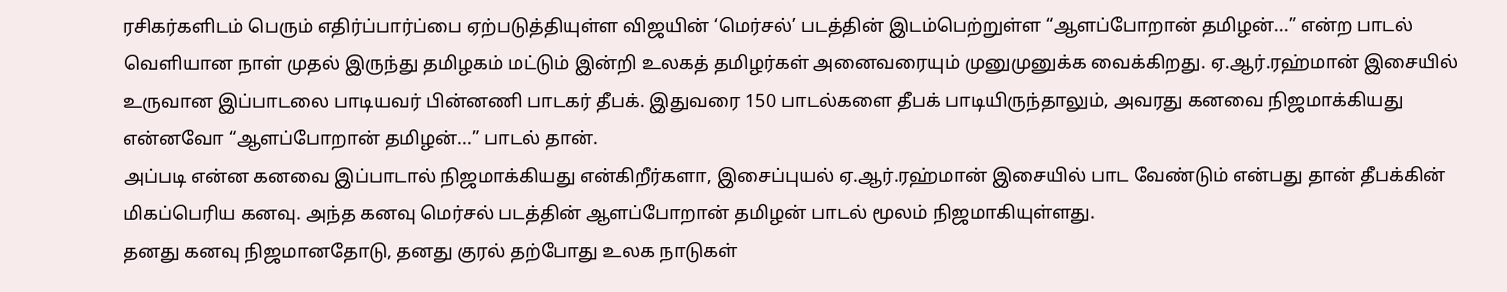ரசிகர்களிடம் பெரும் எதிர்ப்பார்ப்பை ஏற்படுத்தியுள்ள விஜயின் ‘மெர்சல்’ படத்தின் இடம்பெற்றுள்ள “ஆளப்போறான் தமிழன்...” என்ற பாடல் வெளியான நாள் முதல் இருந்து தமிழகம் மட்டும் இன்றி உலகத் தமிழர்கள் அனைவரையும் முனுமுனுக்க வைக்கிறது. ஏ.ஆர்.ரஹ்மான் இசையில் உருவான இப்பாடலை பாடியவர் பின்னணி பாடகர் தீபக். இதுவரை 150 பாடல்களை தீபக் பாடியிருந்தாலும், அவரது கனவை நிஜமாக்கியது என்னவோ “ஆளப்போறான் தமிழன்...” பாடல் தான்.
அப்படி என்ன கனவை இப்பாடால் நிஜமாக்கியது என்கிறீர்களா, இசைப்புயல் ஏ.ஆர்.ரஹ்மான் இசையில் பாட வேண்டும் என்பது தான் தீபக்கின் மிகப்பெரிய கனவு. அந்த கனவு மெர்சல் படத்தின் ஆளப்போறான் தமிழன் பாடல் மூலம் நிஜமாகியுள்ளது.
தனது கனவு நிஜமானதோடு, தனது குரல் தற்போது உலக நாடுகள்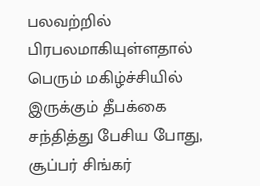பலவற்றில் பிரபலமாகியுள்ளதால் பெரும் மகிழ்ச்சியில் இருக்கும் தீபக்கை சந்தித்து பேசிய போது,
சூப்பர் சிங்கர்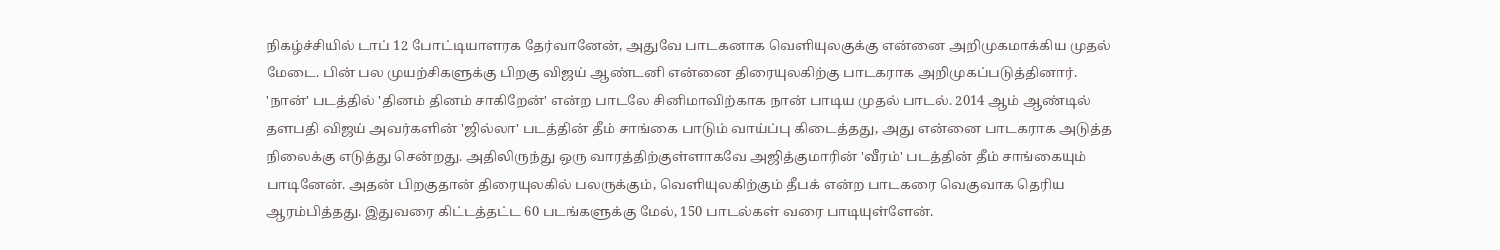நிகழ்ச்சியில் டாப் 12 போட்டியாளரக தேர்வானேன், அதுவே பாடகனாக வெளியுலகுக்கு என்னை அறிமுகமாக்கிய முதல் மேடை. பின் பல முயற்சிகளுக்கு பிறகு விஜய் ஆண்டனி என்னை திரையுலகிற்கு பாடகராக அறிமுகப்படுத்தினார். 'நான்' படத்தில் 'தினம் தினம் சாகிறேன்' என்ற பாடலே சினிமாவிற்காக நான் பாடிய முதல் பாடல். 2014 ஆம் ஆண்டில் தளபதி விஜய் அவர்களின் 'ஜில்லா' படத்தின் தீம் சாங்கை பாடும் வாய்ப்பு கிடைத்தது, அது என்னை பாடகராக அடுத்த நிலைக்கு எடுத்து சென்றது. அதிலிருந்து ஒரு வாரத்திற்குள்ளாகவே அஜித்குமாரின் 'வீரம்' படத்தின் தீம் சாங்கையும் பாடினேன். அதன் பிறகுதான் திரையுலகில் பலருக்கும், வெளியுலகிற்கும் தீபக் என்ற பாடகரை வெகுவாக தெரிய ஆரம்பித்தது. இதுவரை கிட்டத்தட்ட 60 படங்களுக்கு மேல், 150 பாடல்கள் வரை பாடியுள்ளேன்.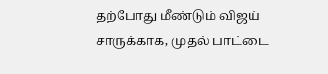தற்போது மீண்டும் விஜய் சாருக்காக, முதல் பாட்டை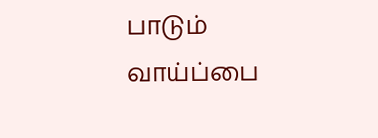பாடும் வாய்ப்பை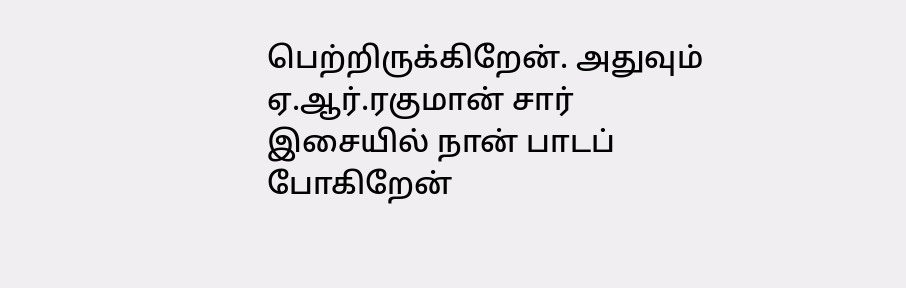பெற்றிருக்கிறேன். அதுவும் ஏ.ஆர்.ரகுமான் சார் இசையில் நான் பாடப் போகிறேன்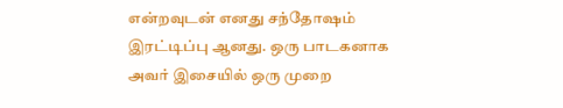என்றவுடன் எனது சந்தோஷம் இரட்டிப்பு ஆனது. ஒரு பாடகனாக அவர் இசையில் ஒரு முறை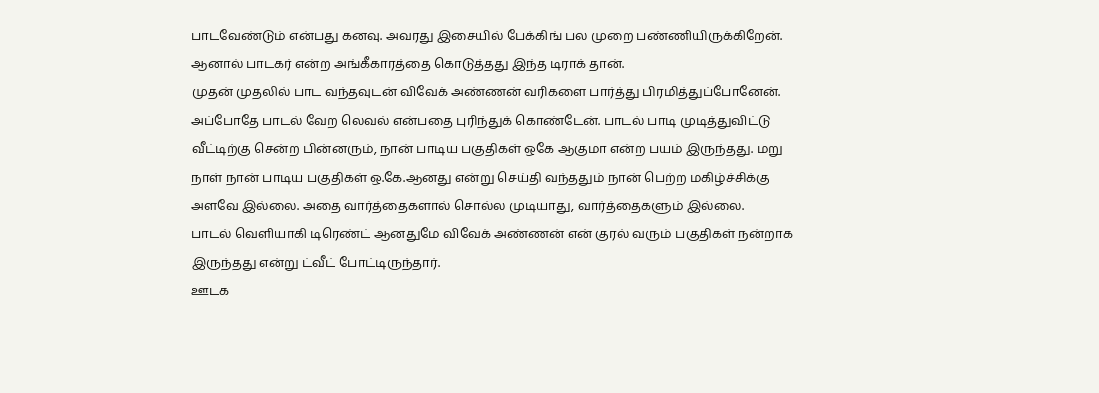பாடவேண்டும் என்பது கனவு. அவரது இசையில் பேக்கிங் பல முறை பண்ணியிருக்கிறேன். ஆனால் பாடகர் என்ற அங்கீகாரத்தை கொடுத்தது இந்த டிராக் தான்.
முதன் முதலில் பாட வந்தவுடன் விவேக் அண்ணன் வரிகளை பார்த்து பிரமித்துப்போனேன். அப்போதே பாடல் வேற லெவல் என்பதை புரிந்துக் கொண்டேன். பாடல் பாடி முடித்துவிட்டு வீட்டிற்கு சென்ற பின்னரும், நான் பாடிய பகுதிகள் ஒகே ஆகுமா என்ற பயம் இருந்தது. மறு நாள் நான் பாடிய பகுதிகள் ஒ.கே.ஆனது என்று செய்தி வந்ததும் நான் பெற்ற மகிழ்ச்சிக்கு அளவே இல்லை. அதை வார்த்தைகளால் சொல்ல முடியாது, வார்த்தைகளும் இல்லை.
பாடல் வெளியாகி டிரெண்ட் ஆனதுமே விவேக் அண்ணன் என் குரல் வரும் பகுதிகள் நன்றாக இருந்தது என்று ட்வீட் போட்டிருந்தார்.
ஊடக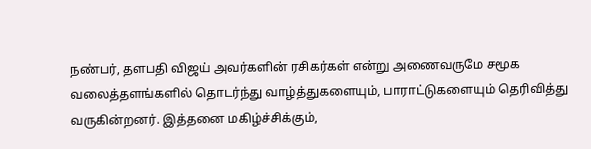நண்பர், தளபதி விஜய் அவர்களின் ரசிகர்கள் என்று அணைவருமே சமூக வலைத்தளங்களில் தொடர்ந்து வாழ்த்துகளையும், பாராட்டுகளையும் தெரிவித்து வருகின்றனர். இத்தனை மகிழ்ச்சிக்கும்,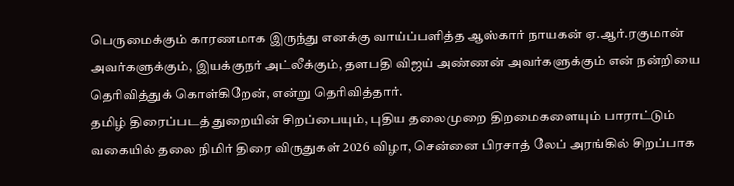பெருமைக்கும் காரணமாக இருந்து எனக்கு வாய்ப்பளித்த ஆஸ்கார் நாயகன் ஏ.ஆர்.ரகுமான் அவர்களுக்கும், இயக்குநர் அட்லீக்கும், தளபதி விஜய் அண்ணன் அவர்களுக்கும் என் நன்றியை தெரிவித்துக் கொள்கிறேன், என்று தெரிவித்தார்.
தமிழ் திரைப்படத் துறையின் சிறப்பையும், புதிய தலைமுறை திறமைகளையும் பாராட்டும் வகையில் தலை நிமிர் திரை விருதுகள் 2026 விழா, சென்னை பிரசாத் லேப் அரங்கில் சிறப்பாக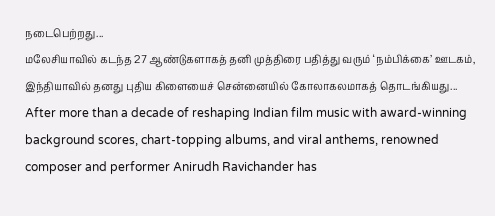நடைபெற்றது...
மலேசியாவில் கடந்த 27 ஆண்டுகளாகத் தனி முத்திரை பதித்து வரும் ‘நம்பிக்கை’ ஊடகம், இந்தியாவில் தனது புதிய கிளையைச் சென்னையில் கோலாகலமாகத் தொடங்கியது...
After more than a decade of reshaping Indian film music with award-winning background scores, chart-topping albums, and viral anthems, renowned composer and performer Anirudh Ravichander has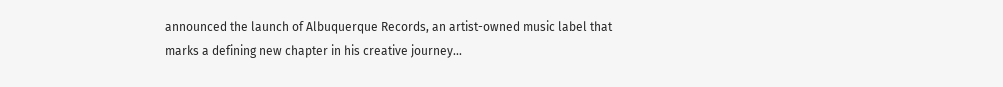announced the launch of Albuquerque Records, an artist-owned music label that marks a defining new chapter in his creative journey...